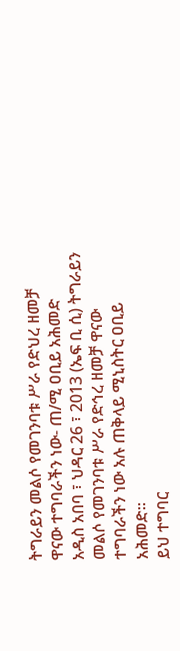ትግራይን መልሶ የመገንባቱ ሥራ የድህረ ዘመቻ ዋናው ተግባራችን ነው- ጠ/ሚ ዐቢይ አሕመድ
አዲስ አበባ ፣ ህዳር 26 ፣ 2013 (ኤፍ ቢ ሲ) ትግራይን መልሶ የመገንባቱ ሥራ የድኅረ ዘመቻ ዋናው ተግባራችን ነው አሉ ጠቅላይ ሚኒስትር ዐቢይ አሕመድ።
ይህ ተግባር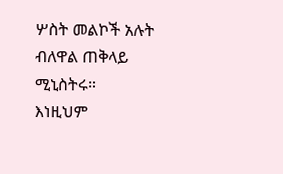ሦስት መልኮች አሉት ብለዋል ጠቅላይ ሚኒስትሩ።
እነዚህም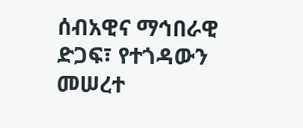ሰብአዊና ማኅበራዊ ድጋፍ፣ የተጎዳውን መሠረተ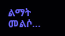ልማት መልሶ…